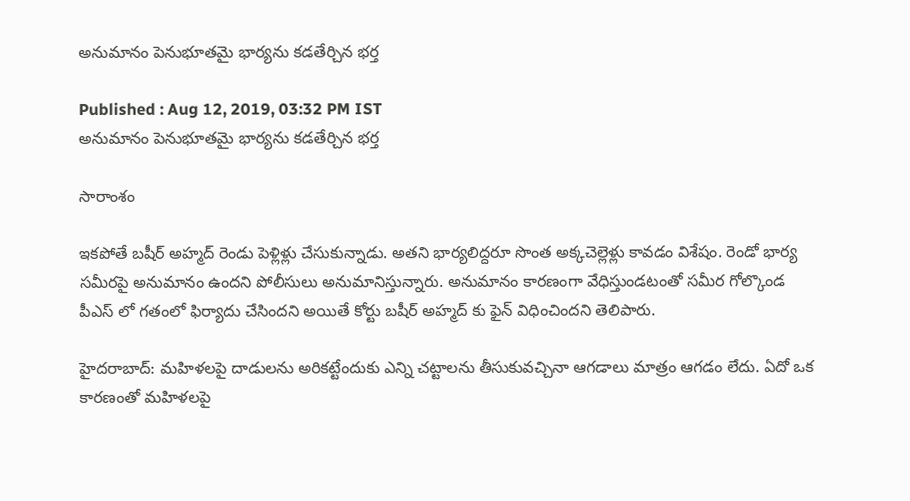అనుమానం పెనుభూతమై భార్యను కడతేర్చిన భర్త

Published : Aug 12, 2019, 03:32 PM IST
అనుమానం పెనుభూతమై భార్యను కడతేర్చిన భర్త

సారాంశం

ఇకపోతే బషీర్ అహ్మద్ రెండు పెళ్లిళ్లు చేసుకున్నాడు. అతని భార్యలిద్దరూ సొంత అక్కచెల్లెళ్లు కావడం విశేషం. రెండో భార్య సమీరపై అనుమానం ఉందని పోలీసులు అనుమానిస్తున్నారు. అనుమానం కారణంగా వేధిస్తుండటంతో సమీర గోల్కొండ పీఎస్ లో గతంలో ఫిర్యాదు చేసిందని అయితే కోర్టు బషీర్ అహ్మద్ కు ఫైన్ విధించిందని తెలిపారు.

హైదరాబాద్: మహిళలపై దాడులను అరికట్టేందుకు ఎన్ని చట్టాలను తీసుకువచ్చినా ఆగడాలు మాత్రం ఆగడం లేదు. ఏదో ఒక కారణంతో మహిళలపై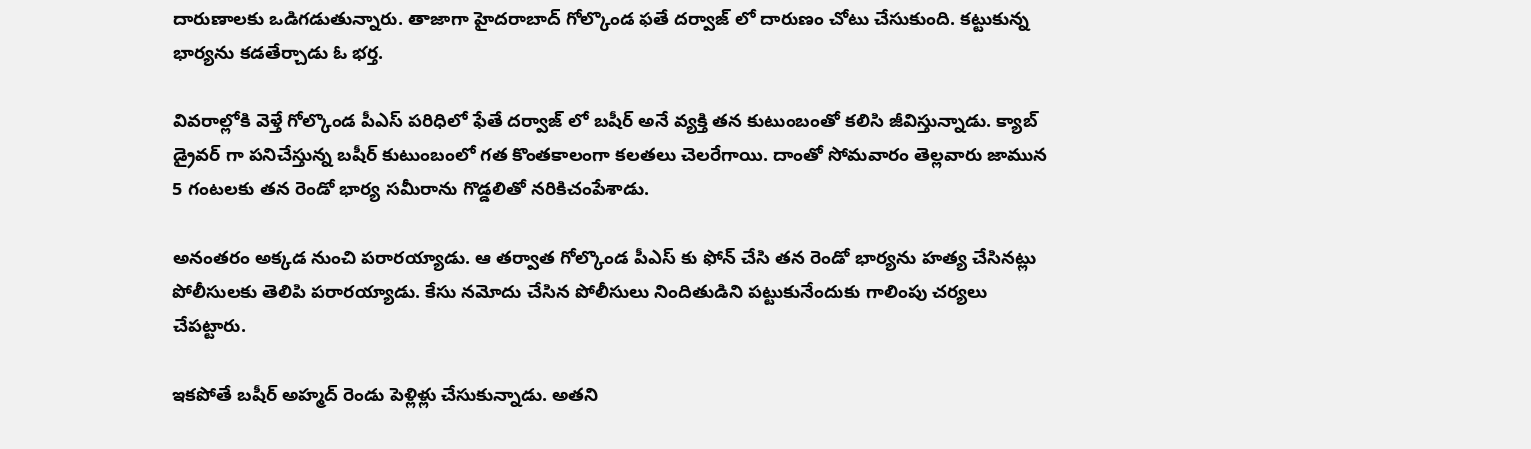దారుణాలకు ఒడిగడుతున్నారు. తాజాగా హైదరాబాద్ గోల్కొండ ఫతే దర్వాజ్ లో దారుణం చోటు చేసుకుంది. కట్టుకున్న భార్యను కడతేర్చాడు ఓ భర్త.

వివరాల్లోకి వెళ్తే గోల్కొండ పీఎస్ పరిధిలో ఫేతే దర్వాజ్ లో బషీర్ అనే వ్యక్తి తన కుటుంబంతో కలిసి జీవిస్తున్నాడు. క్యాబ్ డ్రైవర్ గా పనిచేస్తున్న బషీర్ కుటుంబంలో గత కొంతకాలంగా కలతలు చెలరేగాయి. దాంతో సోమవారం తెల్లవారు జామున 5 గంటలకు తన రెండో భార్య సమీరాను గొడ్డలితో నరికిచంపేశాడు.

అనంతరం అక్కడ నుంచి పరారయ్యాడు. ఆ తర్వాత గోల్కొండ పీఎస్ కు ఫోన్ చేసి తన రెండో భార్యను హత్య చేసినట్లు పోలీసులకు తెలిపి పరారయ్యాడు. కేసు నమోదు చేసిన పోలీసులు నిందితుడిని పట్టుకునేందుకు గాలింపు చర్యలు చేపట్టారు.

ఇకపోతే బషీర్ అహ్మద్ రెండు పెళ్లిళ్లు చేసుకున్నాడు. అతని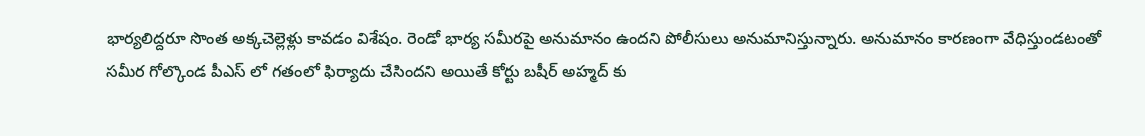భార్యలిద్దరూ సొంత అక్కచెల్లెళ్లు కావడం విశేషం. రెండో భార్య సమీరపై అనుమానం ఉందని పోలీసులు అనుమానిస్తున్నారు. అనుమానం కారణంగా వేధిస్తుండటంతో సమీర గోల్కొండ పీఎస్ లో గతంలో ఫిర్యాదు చేసిందని అయితే కోర్టు బషీర్ అహ్మద్ కు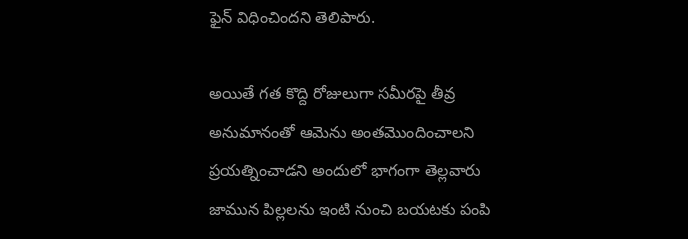ఫైన్ విధించిందని తెలిపారు.

అయితే గత కొద్ది రోజులుగా సమీరపై తీవ్ర అనుమానంతో ఆమెను అంతమెుందించాలని ప్రయత్నించాడని అందులో భాగంగా తెల్లవారు జామున పిల్లలను ఇంటి నుంచి బయటకు పంపి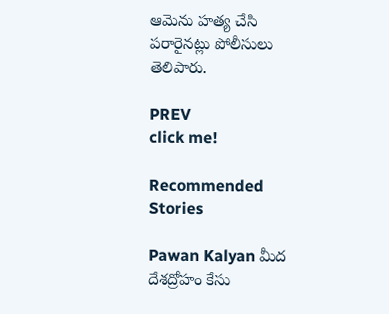ఆమెను హత్య చేసి పరారైనట్లు పోలీసులు తెలిపారు.

PREV
click me!

Recommended Stories

Pawan Kalyan మీద దేశద్రోహం కేసు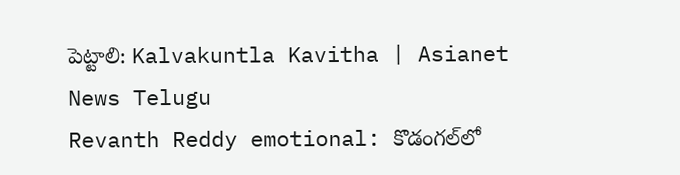పెట్టాలి: Kalvakuntla Kavitha | Asianet News Telugu
Revanth Reddy emotional: కొడంగల్‌లో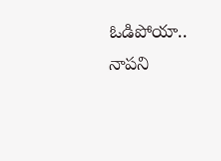ఓడిపోయా.. నాపని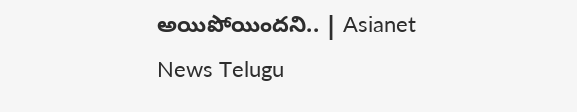అయిపోయిందని.. | Asianet News Telugu